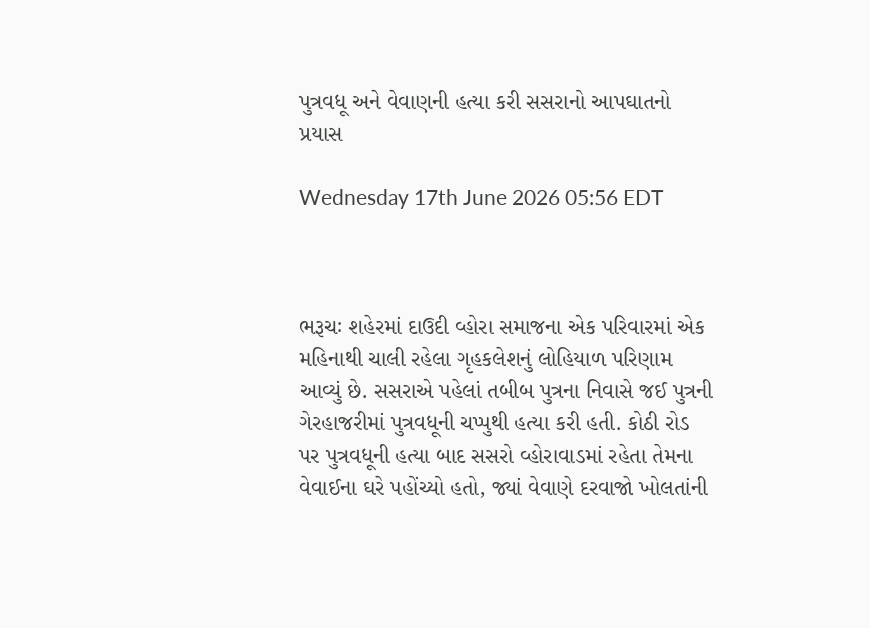પુત્રવધૂ અને વેવાણની હત્યા કરી સસરાનો આપઘાતનો પ્રયાસ

Wednesday 17th June 2026 05:56 EDT



ભરૂચઃ શહેરમાં દાઉદી વ્હોરા સમાજના એક પરિવારમાં એક મહિનાથી ચાલી રહેલા ગૃહકલેશનું લોહિયાળ પરિણામ આવ્યું છે. સસરાએ પહેલાં તબીબ પુત્રના નિવાસે જઈ પુત્રની ગેરહાજરીમાં પુત્રવધૂની ચપ્પુથી હત્યા કરી હતી. કોઠી રોડ પર પુત્રવધૂની હત્યા બાદ સસરો વ્હોરાવાડમાં રહેતા તેમના વેવાઈના ઘરે પહોંચ્યો હતો, જ્યાં વેવાણે દરવાજો ખોલતાંની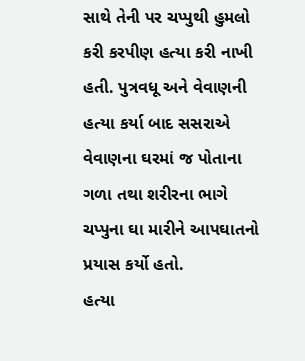સાથે તેની પર ચપ્પુથી હુમલો કરી કરપીણ હત્યા કરી નાખી હતી. પુત્રવધૂ અને વેવાણની હત્યા કર્યા બાદ સસરાએ વેવાણના ઘરમાં જ પોતાના ગળા તથા શરીરના ભાગે ચપ્પુના ઘા મારીને આપઘાતનો પ્રયાસ કર્યો હતો.
હત્યા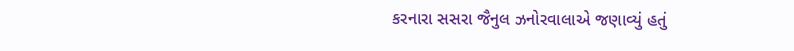કરનારા સસરા જૈનુલ ઝનોરવાલાએ જણાવ્યું હતું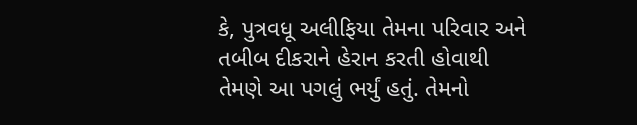કે, પુત્રવધૂ અલીફિયા તેમના પરિવાર અને તબીબ દીકરાને હેરાન કરતી હોવાથી તેમણે આ પગલું ભર્યું હતું. તેમનો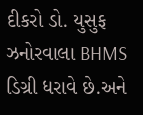દીકરો ડો. યુસુફ ઝનોરવાલા BHMS ડિગ્રી ધરાવે છે.અને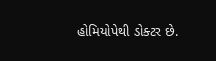હોમિયોપેથી ડોક્ટર છે.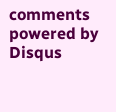comments powered by Disqus